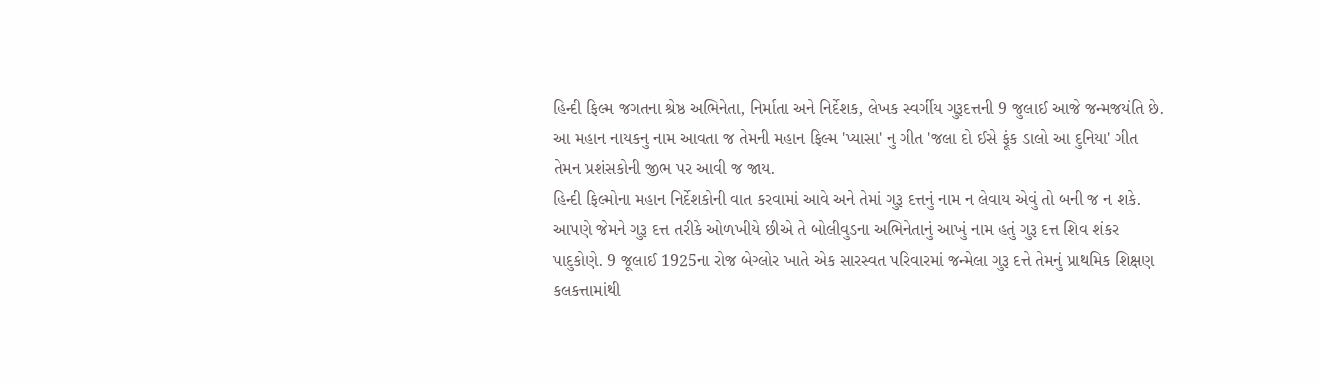હિન્દી ફિલ્મ જગતના શ્રેષ્ઠ અભિનેતા, નિર્માતા અને નિર્દેશક, લેખક સ્વર્ગીય ગુરૂદત્તની 9 જુલાઈ આજે જન્મજયંતિ છે. આ મહાન નાયકનુ નામ આવતા જ તેમની મહાન ફિલ્મ 'પ્યાસા' નુ ગીત 'જલા દો ઈસે ફૂંક ડાલો આ દુનિયા' ગીત તેમન પ્રશંસકોની જીભ પર આવી જ જાય.
હિન્દી ફિલ્મોના મહાન નિર્દેશકોની વાત કરવામાં આવે અને તેમાં ગુરૂ દત્તનું નામ ન લેવાય એવું તો બની જ ન શકે. આપણે જેમને ગુરૂ દત્ત તરીકે ઓળખીયે છીએ તે બોલીવુડના અભિનેતાનું આખું નામ હતું ગુરૂ દત્ત શિવ શંકર પાદુકોણે. 9 જૂલાઈ 1925ના રોજ બેગ્લોર ખાતે એક સારસ્વત પરિવારમાં જન્મેલા ગુરૂ દત્તે તેમનું પ્રાથમિક શિક્ષણ કલકત્તામાંથી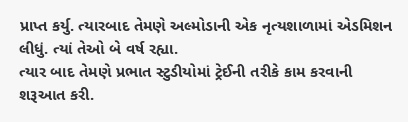પ્રાપ્ત કર્યુ. ત્યારબાદ તેમણે અલ્મોડાની એક નૃત્યશાળામાં એડમિશન લીધું. ત્યાં તેઓ બે વર્ષ રહ્યા.
ત્યાર બાદ તેમણે પ્રભાત સ્ટુડીયોમાં ટ્રેઈની તરીકે કામ કરવાની શરૂઆત કરી.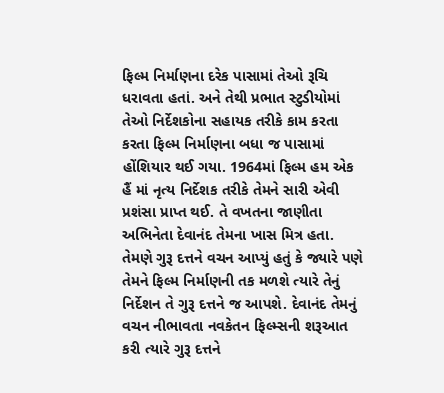ફિલ્મ નિર્માણના દરેક પાસામાં તેઓ રૂચિ ધરાવતા હતાં. અને તેથી પ્રભાત સ્ટુડીયોમાં તેઓ નિર્દેશકોના સહાયક તરીકે કામ કરતા કરતા ફિલ્મ નિર્માણના બધા જ પાસામાં હોંશિયાર થઈ ગયા. 1964માં ફિલ્મ હમ એક હૈં માં નૃત્ય નિર્દેશક તરીકે તેમને સારી એવી પ્રશંસા પ્રાપ્ત થઈ. તે વખતના જાણીતા અભિનેતા દેવાનંદ તેમના ખાસ મિત્ર હતા. તેમણે ગુરૂ દત્તને વચન આપ્યું હતું કે જ્યારે પણે તેમને ફિલ્મ નિર્માણની તક મળશે ત્યારે તેનું નિર્દેશન તે ગુરૂ દત્તને જ આપશે. દેવાનંદ તેમનું વચન નીભાવતા નવકેતન ફિલ્મ્સની શરૂઆત કરી ત્યારે ગુરૂ દત્તને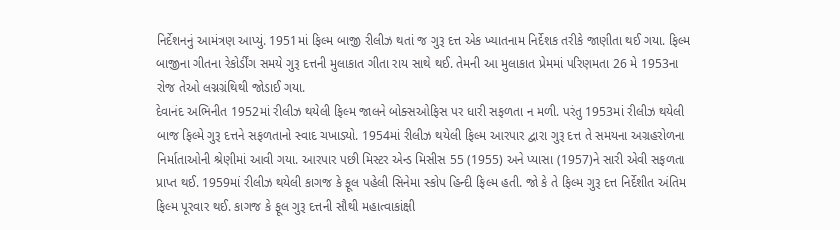નિર્દેશનનું આમંત્રણ આપ્યું. 1951માં ફિલ્મ બાજી રીલીઝ થતાં જ ગુરૂ દત્ત એક ખ્યાતનામ નિર્દેશક તરીકે જાણીતા થઈ ગયા. ફિલ્મ બાજીના ગીતના રેકોર્ડીંગ સમયે ગુરૂ દત્તની મુલાકાત ગીતા રાય સાથે થઈ. તેમની આ મુલાકાત પ્રેમમાં પરિણમતા 26 મે 1953ના રોજ તેઓ લગ્નગ્રંથિથી જોડાઈ ગયા.
દેવાનંદ અભિનીત 1952માં રીલીઝ થયેલી ફિલ્મ જાલને બોક્સઓફિસ પર ધારી સફળતા ન મળી. પરંતુ 1953માં રીલીઝ થયેલી બાજ ફિલ્મે ગુરૂ દત્તને સફળતાનો સ્વાદ ચખાડ્યો. 1954માં રીલીઝ થયેલી ફિલ્મ આરપાર દ્વારા ગુરૂ દત્ત તે સમયના અગ્રહરોળના નિર્માતાઓની શ્રેણીમાં આવી ગયા. આરપાર પછી મિસ્ટર એન્ડ મિસીસ 55 (1955) અને પ્યાસા (1957)ને સારી એવી સફળતા પ્રાપ્ત થઈ. 1959માં રીલીઝ થયેલી કાગજ કે ફૂલ પહેલી સિનેમા સ્કોપ હિન્દી ફિલ્મ હતી. જો કે તે ફિલ્મ ગુરૂ દત્ત નિર્દેશીત અંતિમ ફિલ્મ પૂરવાર થઈ. કાગજ કે ફૂલ ગુરૂ દત્તની સૌથી મહાત્વાકાંક્ષી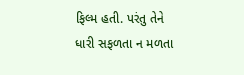ફિલ્મ હતી. પરંતુ તેને ધારી સફળતા ન મળતા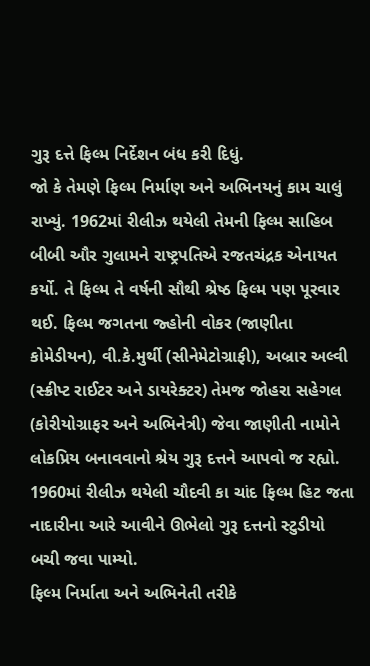ગુરૂ દત્તે ફિલ્મ નિર્દેશન બંધ કરી દિધું.
જો કે તેમણે ફિલ્મ નિર્માણ અને અભિનયનું કામ ચાલું રાખ્યું. 1962માં રીલીઝ થયેલી તેમની ફિલ્મ સાહિબ બીબી ઔર ગુલામને રાષ્ટ્રપતિએ રજતચંદ્રક એનાયત કર્યો. તે ફિલ્મ તે વર્ષની સૌથી શ્રેષ્ઠ ફિલ્મ પણ પૂરવાર થઈ. ફિલ્મ જગતના જ્હોની વોકર (જાણીતા કોમેડીયન), વી.કે.મુર્થી (સીનેમેટોગ્રાફી), અબ્રાર અલ્વી (સ્ક્રીપ્ટ રાઈટર અને ડાયરેક્ટર) તેમજ જોહરા સહેગલ (કોરીયોગ્રાફર અને અભિનેત્રી) જેવા જાણીતી નામોને લોકપ્રિય બનાવવાનો શ્રેય ગુરૂ દત્તને આપવો જ રહ્યો. 1960માં રીલીઝ થયેલી ચૌદવી કા ચાંદ ફિલ્મ હિટ જતા નાદારીના આરે આવીને ઊભેલો ગુરૂ દત્તનો સ્ટુડીયો બચી જવા પામ્યો.
ફિલ્મ નિર્માતા અને અભિનેતી તરીકે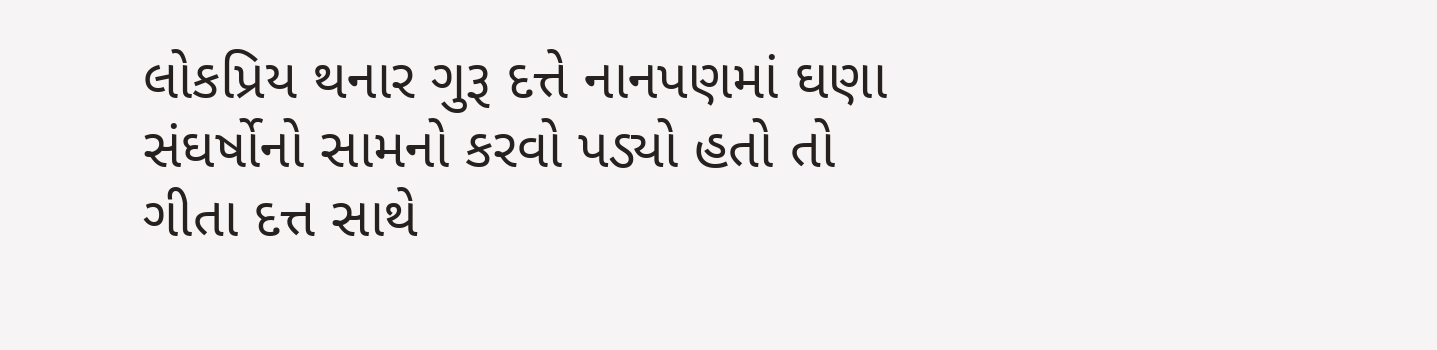લોકપ્રિય થનાર ગુરૂ દત્તે નાનપણમાં ઘણા સંઘર્ષોનો સામનો કરવો પડ્યો હતો તો ગીતા દત્ત સાથે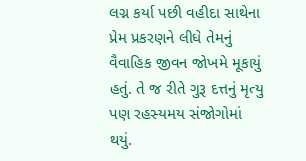લગ્ન કર્યા પછી વહીદા સાથેના પ્રેમ પ્રકરણને લીધે તેમનું વૈવાહિક જીવન જોખમે મૂકાયું હતું. તે જ રીતે ગુરૂ દત્તનું મૃત્યુ પણ રહસ્યમય સંજોગોમાં થયું.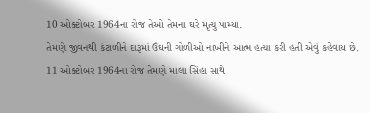10 ઓક્ટોબર 1964ના રોજ તેઓ તેમના ઘરે મૃત્યુ પામ્યા.
તેમણે જીવનથી કંટાળીને દારૂમાં ઉંઘની ગોળીઓ નાખીને આત્મ હત્યા કરી હતી એવું કહેવાય છે. 11 ઓક્ટોબર 1964ના રોજ તેમણે માલા સિંહા સાથે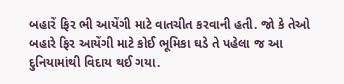બહારેં ફિર ભી આયેંગી માટે વાતચીત કરવાની હતી. જો કે તેઓ બહારે ફિર આયેંગી માટે કોઈ ભૂમિકા ઘડે તે પહેલા જ આ દુનિયામાંથી વિદાય થઈ ગયા.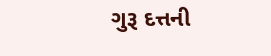ગુરૂ દત્તની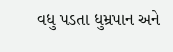વધુ પડતા ધુમ્રપાન અને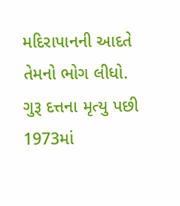મદિરાપાનની આદતે તેમનો ભોગ લીધો. ગુરૂ દત્તના મૃત્યુ પછી 1973માં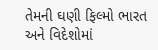તેમની ઘણી ફિલ્મો ભારત અને વિદેશોમાં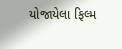યોજાયેલા ફિલ્મ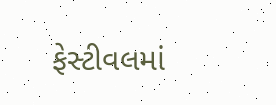ફેસ્ટીવલમાં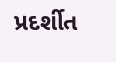પ્રદર્શીત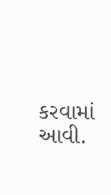કરવામાં આવી.